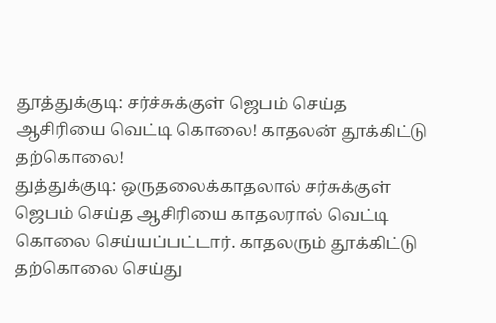தூத்துக்குடி: சர்ச்சுக்குள் ஜெபம் செய்த ஆசிரியை வெட்டி கொலை! காதலன் தூக்கிட்டு தற்கொலை!
துத்துக்குடி: ஒருதலைக்காதலால் சர்சுக்குள் ஜெபம் செய்த ஆசிரியை காதலரால் வெட்டி கொலை செய்யப்பட்டார். காதலரும் தூக்கிட்டு தற்கொலை செய்து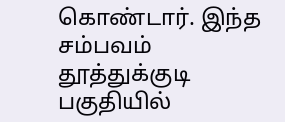கொண்டார். இந்த சம்பவம் தூத்துக்குடி பகுதியில்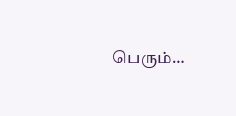பெரும்…